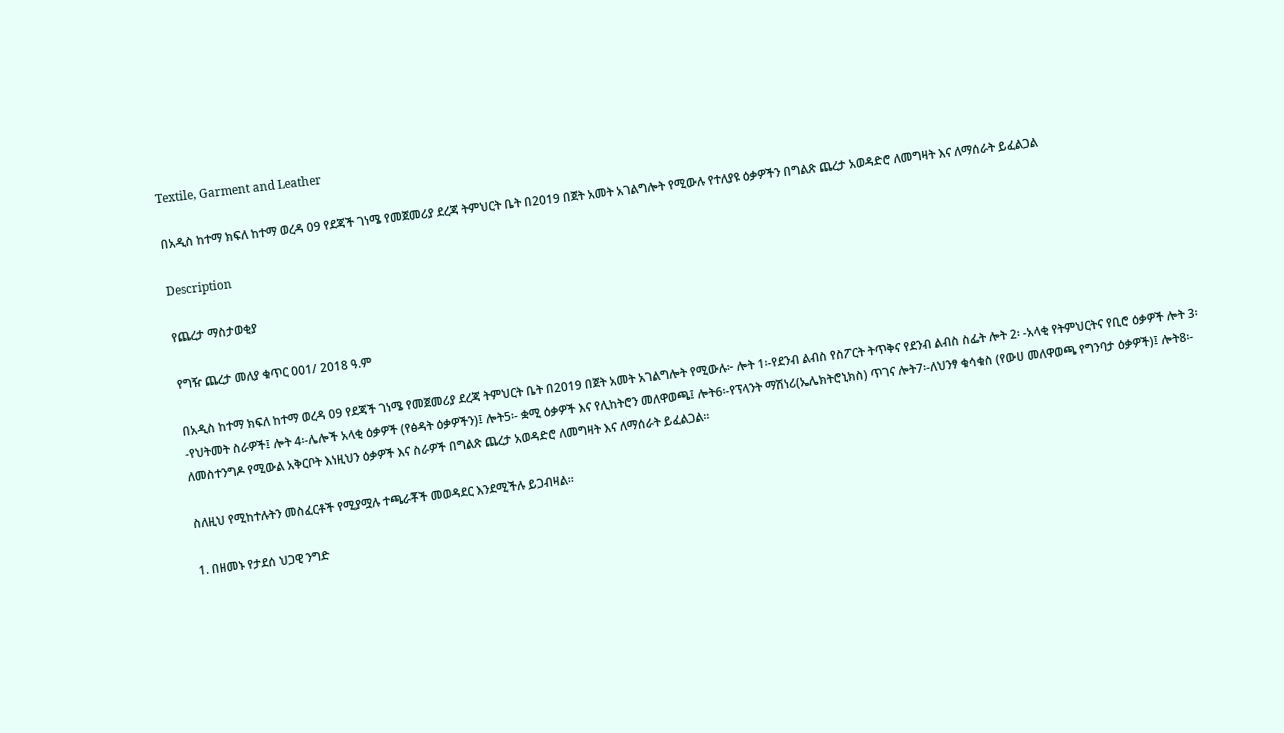Textile, Garment and Leather

በአዲስ ከተማ ክፍለ ከተማ ወረዳ 09 የደጃች ገነሜ የመጀመሪያ ደረጃ ትምህርት ቤት በ2019 በጀት አመት አገልግሎት የሚውሉ የተለያዩ ዕቃዎችን በግልጽ ጨረታ አወዳድሮ ለመግዛት እና ለማሰራት ይፈልጋል

Description

የጨረታ ማስታወቂያ

የግዥ ጨረታ መለያ ቁጥር 001/ 2018 ዓ.ም

በአዲስ ከተማ ክፍለ ከተማ ወረዳ 09 የደጃች ገነሜ የመጀመሪያ ደረጃ ትምህርት ቤት በ2019 በጀት አመት አገልግሎት የሚውሉ፦ ሎት 1፡-የደንብ ልብስ የስፖርት ትጥቅና የደንብ ልብስ ስፌት ሎት 2፡ -አላቂ የትምህርትና የቢሮ ዕቃዎች ሎት 3፡-የህትመት ስራዎች፤ ሎት 4፡-ሌሎች አላቂ ዕቃዎች (የፅዳት ዕቃዎችን)፤ ሎት5፡- ቋሚ ዕቃዎች እና የሊከትሮን መለዋወጫ፤ ሎት6፡-የፕላንት ማሽነሪ(ኤሌክትሮኒክስ) ጥገና ሎት7፡-ለህንፃ ቁሳቁስ (የውሀ መለዋወጫ የግንባታ ዕቃዎች)፤ ሎት8፡- ለመስተንግዶ የሚውል አቅርቦት እነዚህን ዕቃዎች እና ስራዎች በግልጽ ጨረታ አወዳድሮ ለመግዛት እና ለማሰራት ይፈልጋል።

ስለዚህ የሚከተሉትን መስፈርቶች የሚያሟሉ ተጫራቾች መወዳደር እንደሚችሉ ይጋብዛል።

1. በዘመኑ የታደሰ ህጋዊ ንግድ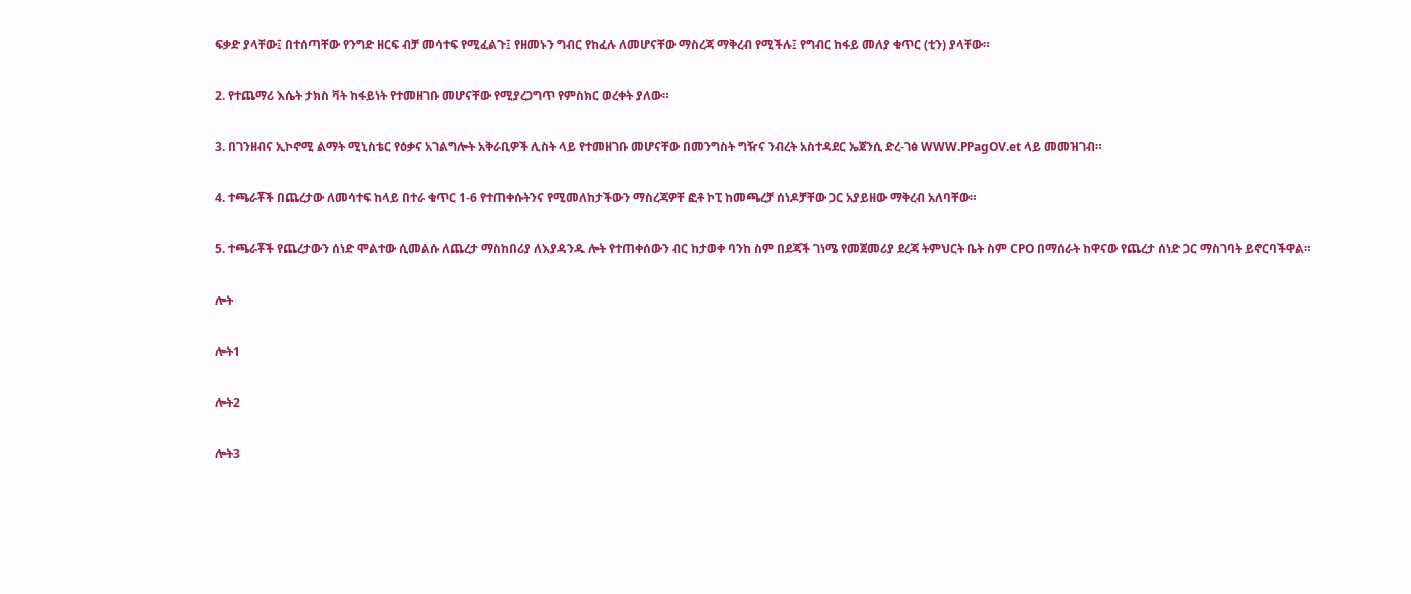ፍቃድ ያላቸው፤ በተሰጣቸው የንግድ ዘርፍ ብቻ መሳተፍ የሚፈልጉ፤ የዘመኑን ግብር የከፈሉ ለመሆናቸው ማስረጃ ማቅረብ የሚችሉ፤ የግብር ከፋይ መለያ ቁጥር (ቲን) ያላቸው።

2. የተጨማሪ እሴት ታክስ ቫት ከፋይነት የተመዘገቡ መሆናቸው የሚያረጋግጥ የምስክር ወረቀት ያለው።

3. በገንዘብና ኢኮኖሚ ልማት ሚኒስቴር የዕቃና አገልግሎት አቅራቢዎች ሊስት ላይ የተመዘገቡ መሆናቸው በመንግስት ግዥና ንብረት አስተዳደር ኤጀንሲ ድረ-ገፅ WWW.PPagOV.et ላይ መመዝገብ።

4. ተጫራቾች በጨረታው ለመሳተፍ ከላይ በተራ ቁጥር 1-6 የተጠቀሱትንና የሚመለከታችውን ማስረጃዎቸ ፎቶ ኮፒ ከመጫረቻ ሰነዶቻቸው ጋር አያይዘው ማቅረብ አለባቸው።

5. ተጫራቾች የጨረታውን ሰነድ ሞልተው ሲመልሱ ለጨረታ ማስከበሪያ ለእያዳንዱ ሎት የተጠቀሰውን ብር ከታወቀ ባንከ ስም በደጃች ገነሜ የመጀመሪያ ደረጃ ትምህርት ቤት ስም CPO በማሰራት ከዋናው የጨረታ ሰነድ ጋር ማስገባት ይኖርባችዋል።

ሎት

ሎት1

ሎት2

ሎት3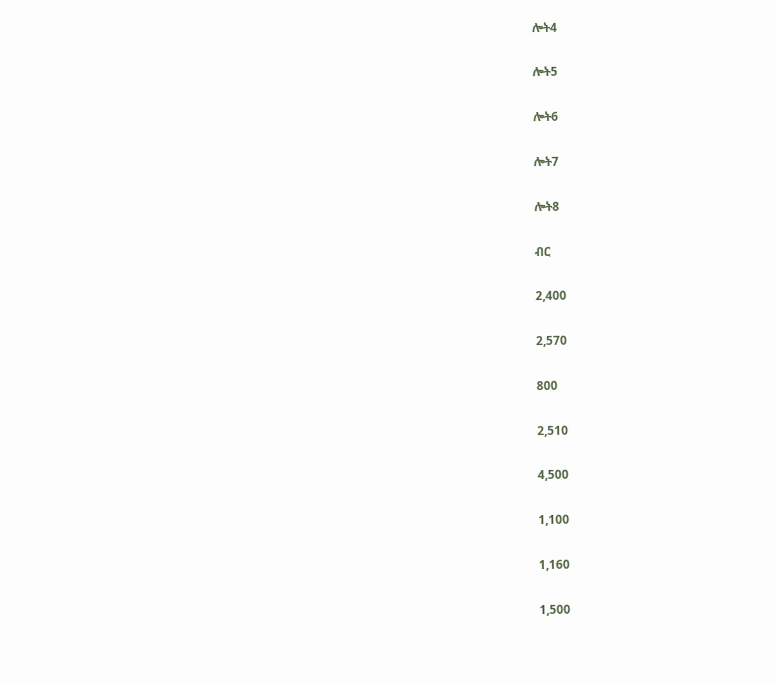ሎት4

ሎት5

ሎት6

ሎት7

ሎት8

ብር

2,400

2,570

800

2,510

4,500

1,100

1,160

1,500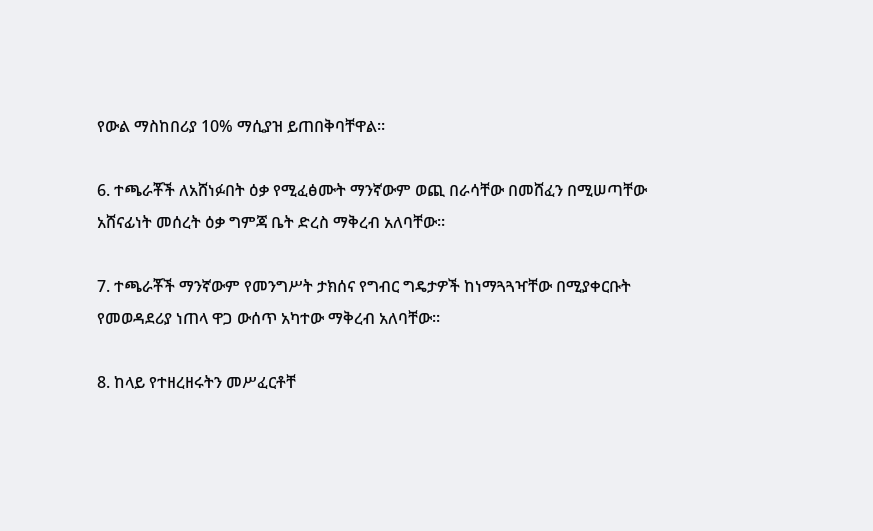የውል ማስከበሪያ 10% ማሲያዝ ይጠበቅባቸዋል።

6. ተጫራቾች ለአሸነፉበት ዕቃ የሚፈፅሙት ማንኛውም ወጪ በራሳቸው በመሸፈን በሚሠጣቸው አሸናፊነት መሰረት ዕቃ ግምጃ ቤት ድረስ ማቅረብ አለባቸው።

7. ተጫራቾች ማንኛውም የመንግሥት ታክሰና የግብር ግዴታዎች ከነማጓጓዣቸው በሚያቀርቡት የመወዳደሪያ ነጠላ ዋጋ ውሰጥ አካተው ማቅረብ አለባቸው።

8. ከላይ የተዘረዘሩትን መሥፈርቶቸ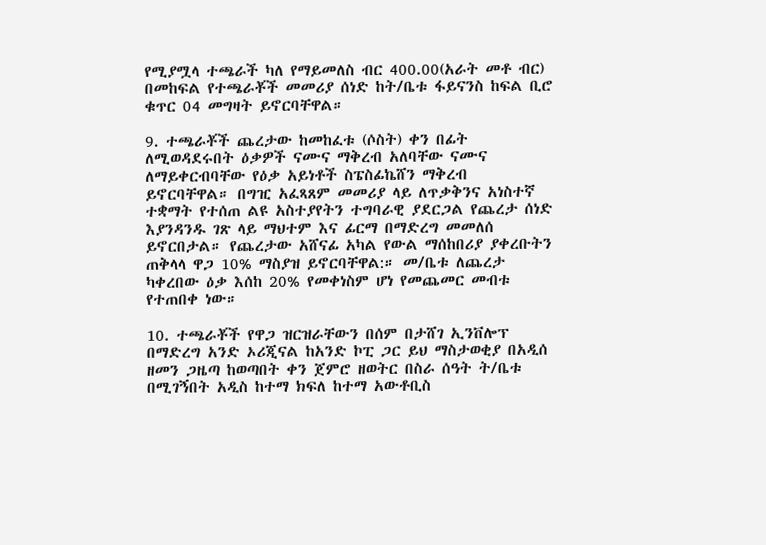የሚያሟላ ተጫራች ካለ የማይመለስ ብር 400.00(አራት መቶ ብር) በመከፍል የተጫራቾች መመሪያ ሰነድ ከት/ቤቱ ፋይናንስ ከፍል ቢሮ ቁጥር 04 መግዛት ይኖርባቸዋል።

9. ተጫራቾች ጨረታው ከመከፈቱ (ሶስት) ቀን በፊት ለሚወዳደሩበት ዕቃዎች ናሙና ማቅረብ አለባቸው ናሙና ለማይቀርብባቸው የዕቃ አይነቶች ስፔስፊኬሸን ማቅረብ ይኖርባቸዋል። በግዢ አፈጻጸም መመሪያ ላይ ለጥቃቅንና አነስተኛ ተቋማት የተሰጠ ልዩ አስተያየትን ተግባራዊ ያደርጋል የጨረታ ሰነድ እያንዳንዱ ገጽ ላይ ማህተም እና ፊርማ በማድረግ መመለሰ ይኖርበታል። የጨረታው አሸናፊ አካል የውል ማሰከበሪያ ያቀረቡትን ጠቅላላ ዋጋ 10% ማስያዝ ይኖርባቸዋል:። መ/ቤቱ ለጨረታ ካቀረበው ዕቃ እሰከ 20% የመቀነስም ሆነ የመጨመር መብቱ የተጠበቀ ነው።

10. ተጫራቾች የዋጋ ዝርዝራቸውን በሰም በታሸገ ኢንቨሎፕ በማድረግ አንድ ኦሪጂናል ከአንድ ኮፒ ጋር ይህ ማስታወቂያ በአዲሰ ዘመን ጋዜጣ ከወጣበት ቀን ጀምሮ ዘወትር በስራ ሰዓት ት/ቤቱ በሚገኝበት አዲስ ከተማ ክፍለ ከተማ አውቶቢስ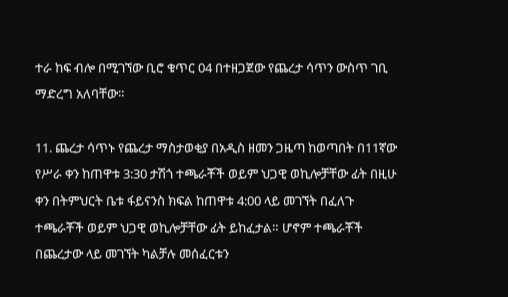ተራ ከፍ ብሎ በሚገኘው ቢሮ ቁጥር 04 በተዘጋጀው የጨረታ ሳጥን ውስጥ ገቢ ማድረግ አለባቸው።

11. ጨረታ ሳጥኑ የጨረታ ማስታወቂያ በአዲስ ዘመን ጋዜጣ ከወጣበት በ11ኛው የሥራ ቀን ከጠዋቱ 3:30 ታሽጎ ተጫራቾች ወይም ህጋዊ ወኪሎቻቸው ፊት በዚሁ ቀን በትምህርት ቤቱ ፋይናንስ ክፍል ከጠዋቱ 4:00 ላይ መገኘት በፈለጉ ተጫራቾች ወይም ህጋዊ ወኪሎቻቸው ፊት ይከፈታል። ሆኖም ተጫራቾች በጨረታው ላይ መገኘት ካልቻሉ መሰፈርቱን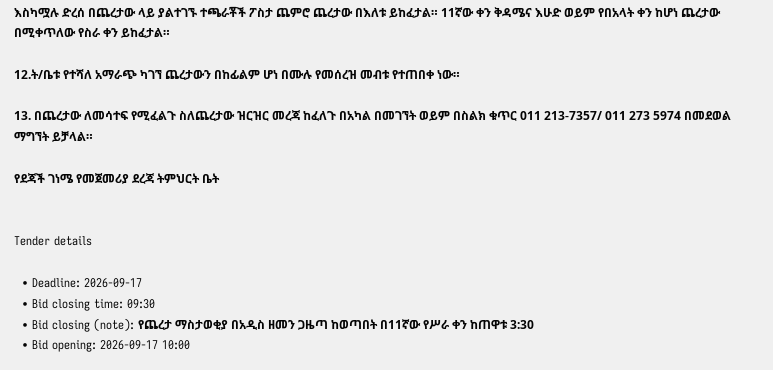እስካሟሉ ድረሰ በጨረታው ላይ ያልተገኙ ተጫራቾች ፖስታ ጨምሮ ጨረታው በእለቱ ይከፈታል። 11ኛው ቀን ቅዳሜና እሁድ ወይም የበአላት ቀን ከሆነ ጨረታው በሚቀጥለው የስራ ቀን ይከፈታል።

12.ት/ቤቱ የተሻለ አማራጭ ካገኘ ጨረታውን በከፊልም ሆነ በሙሉ የመሰረዝ መብቱ የተጠበቀ ነው።

13. በጨረታው ለመሳተፍ የሚፈልጉ ስለጨረታው ዝርዝር መረጃ ከፈለጉ በአካል በመገኘት ወይም በስልክ ቁጥር 011 213-7357/ 011 273 5974 በመደወል ማግኘት ይቻላል።

የደጃች ገነሜ የመጀመሪያ ደረጃ ትምህርት ቤት


Tender details

  • Deadline: 2026-09-17
  • Bid closing time: 09:30
  • Bid closing (note): የጨረታ ማስታወቂያ በአዲስ ዘመን ጋዜጣ ከወጣበት በ11ኛው የሥራ ቀን ከጠዋቱ 3:30
  • Bid opening: 2026-09-17 10:00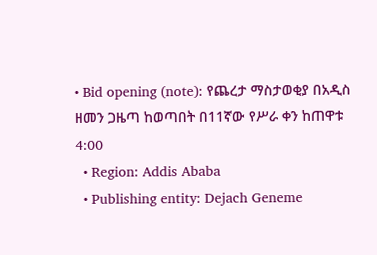• Bid opening (note): የጨረታ ማስታወቂያ በአዲስ ዘመን ጋዜጣ ከወጣበት በ11ኛው የሥራ ቀን ከጠዋቱ 4:00
  • Region: Addis Ababa
  • Publishing entity: Dejach Geneme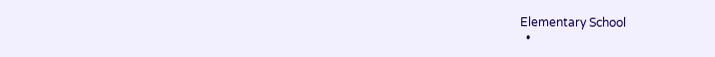Elementary School
  •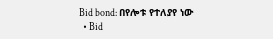Bid bond: በየሎቱ የተለያየ ነው
  • Bid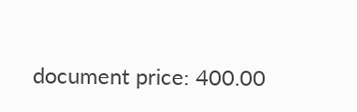document price: 400.00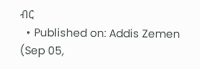ብር
  • Published on: Addis Zemen (Sep 05,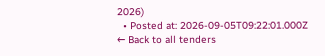2026)
  • Posted at: 2026-09-05T09:22:01.000Z
← Back to all tenders